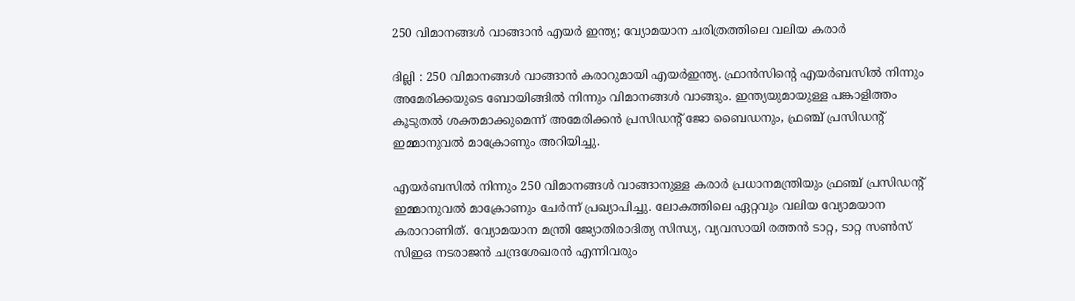250 വിമാനങ്ങള്‍ വാങ്ങാന്‍ എയര്‍ ഇന്ത്യ; വ്യോമയാന ചരിത്രത്തിലെ വലിയ കരാര്‍

ദില്ലി : 250 വിമാനങ്ങള്‍ വാങ്ങാന്‍ കരാറുമായി എയര്‍ഇന്ത്യ. ഫ്രാന്‍സിന്റെ എയര്‍ബസില്‍ നിന്നും അമേരിക്കയുടെ ബോയിങ്ങില്‍ നിന്നും വിമാനങ്ങള്‍ വാങ്ങും. ഇന്ത്യയുമായുള്ള പങ്കാളിത്തം കൂടുതല്‍ ശക്തമാക്കുമെന്ന് അമേരിക്കന്‍ പ്രസിഡന്റ് ജോ ബൈഡനും, ഫ്രഞ്ച് പ്രസിഡന്റ് ഇമ്മാനുവല്‍ മാക്രോണും അറിയിച്ചു.

എയര്‍ബസില്‍ നിന്നും 250 വിമാനങ്ങള്‍ വാങ്ങാനുള്ള കരാര്‍ പ്രധാനമന്ത്രിയും ഫ്രഞ്ച് പ്രസിഡന്റ് ഇമ്മാനുവല്‍ മാക്രോണും ചേര്‍ന്ന് പ്രഖ്യാപിച്ചു. ലോകത്തിലെ ഏറ്റവും വലിയ വ്യോമയാന കരാറാണിത്. വ്യോമയാന മന്ത്രി ജ്യോതിരാദിത്യ സിന്ധ്യ, വ്യവസായി രത്തന്‍ ടാറ്റ, ടാറ്റ സണ്‍സ് സിഇഒ നടരാജന്‍ ചന്ദ്രശേഖരന്‍ എന്നിവരും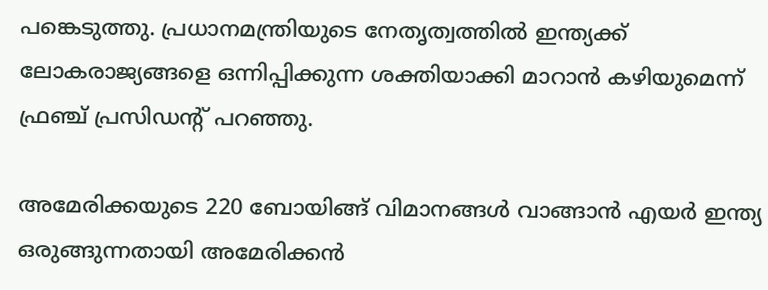പങ്കെടുത്തു. പ്രധാനമന്ത്രിയുടെ നേതൃത്വത്തില്‍ ഇന്ത്യക്ക് ലോകരാജ്യങ്ങളെ ഒന്നിപ്പിക്കുന്ന ശക്തിയാക്കി മാറാന്‍ കഴിയുമെന്ന് ഫ്രഞ്ച് പ്രസിഡന്റ് പറഞ്ഞു.

അമേരിക്കയുടെ 220 ബോയിങ്ങ് വിമാനങ്ങള്‍ വാങ്ങാന്‍ എയര്‍ ഇന്ത്യ ഒരുങ്ങുന്നതായി അമേരിക്കന്‍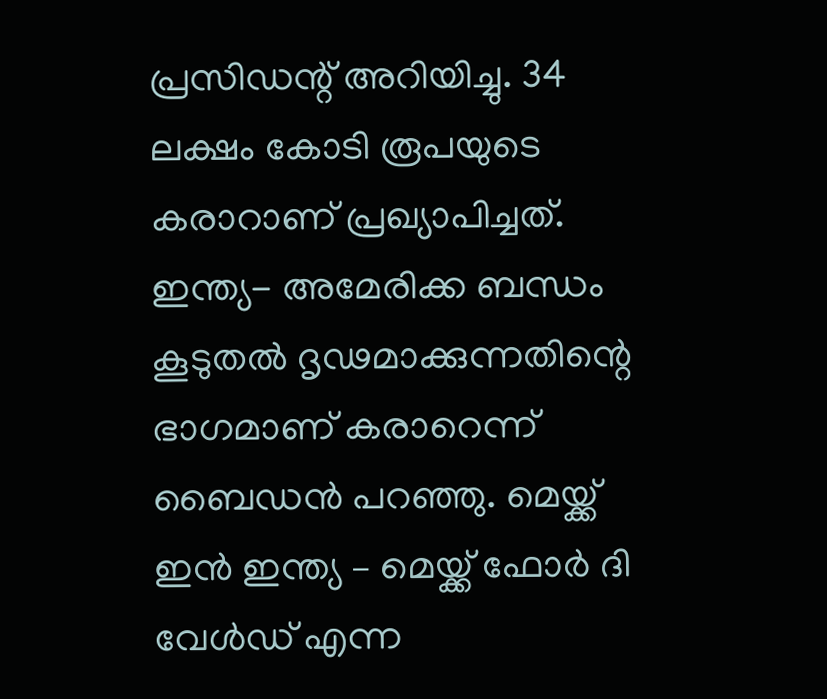പ്രസിഡന്റ് അറിയിച്ചു. 34 ലക്ഷം കോടി രൂപയുടെ കരാറാണ് പ്രഖ്യാപിച്ചത്. ഇന്ത്യ- അമേരിക്ക ബന്ധം കൂടുതല്‍ ദൃഢമാക്കുന്നതിന്റെ ഭാഗമാണ് കരാറെന്ന് ബൈഡന്‍ പറഞ്ഞു. മെയ്ക്ക് ഇന്‍ ഇന്ത്യ – മെയ്ക്ക് ഫോര്‍ ദി വേള്‍ഡ് എന്ന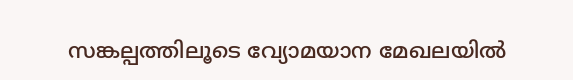സങ്കല്പത്തിലൂടെ വ്യോമയാന മേഖലയില്‍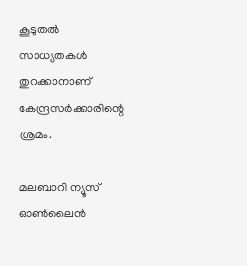കൂടുതല്‍ സാധ്യതകള്‍ തുറക്കാനാണ് കേന്ദ്രസര്‍ക്കാരിന്റെ ശ്രമം.

മലബാറി ന്യൂസ് ഓണ്‍ലൈന്‍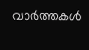വാര്‍ത്തകള്‍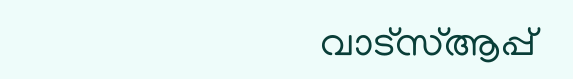വാട്‌സ്ആപ്പ്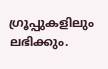ഗ്രൂപ്പുകളിലും ലഭിക്കും.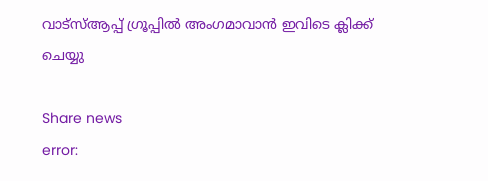വാട്‌സ്ആപ്പ് ഗ്രൂപ്പില്‍ അംഗമാവാന്‍ ഇവിടെ ക്ലിക്ക് ചെയ്യു

Share news
error: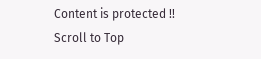Content is protected !!
Scroll to Top